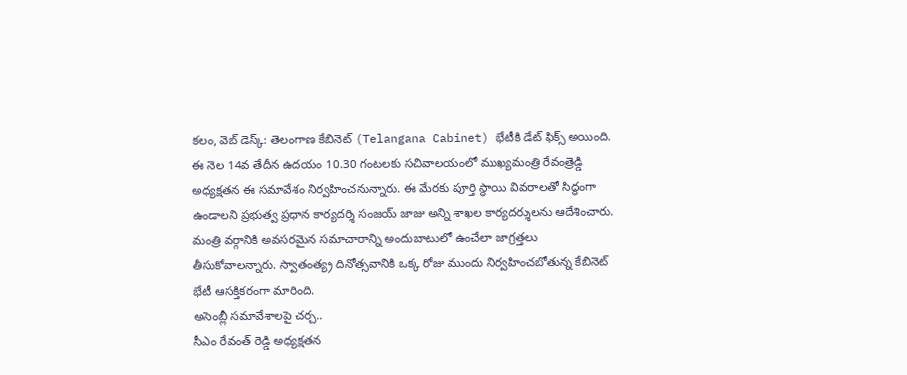కలం, వెబ్ డెస్క్: తెలంగాణ కేబినెట్ (Telangana Cabinet) భేటీకి డేట్ ఫిక్స్ అయింది. ఈ నెల 14వ తేదీన ఉదయం 10.30 గంటలకు సచివాలయంలో ముఖ్యమంత్రి రేవంత్రెడ్డి అధ్యక్షతన ఈ సమావేశం నిర్వహించనున్నారు. ఈ మేరకు పూర్తి స్థాయి వివరాలతో సిద్ధంగా ఉండాలని ప్రభుత్వ ప్రధాన కార్యదర్శి సంజయ్ జాజు అన్ని శాఖల కార్యదర్శులను ఆదేశించారు. మంత్రి వర్గానికి అవసరమైన సమాచారాన్ని అందుబాటులో ఉంచేలా జాగ్రత్తలు తీసుకోవాలన్నారు. స్వాతంత్య్ర దినోత్సవానికి ఒక్క రోజు ముందు నిర్వహించబోతున్న కేబినెట్ భేటీ ఆసక్తికరంగా మారింది.
అసెంబ్లీ సమావేశాలపై చర్చ..
సీఎం రేవంత్ రెడ్డి అధ్యక్షతన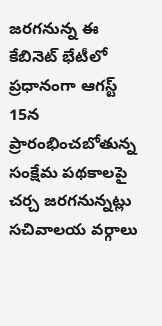జరగనున్న ఈ కేబినెట్ భేటీలో ప్రధానంగా ఆగస్ట్ 15న ప్రారంభించబోతున్న సంక్షేమ పథకాలపై చర్చ జరగనున్నట్లు సచివాలయ వర్గాలు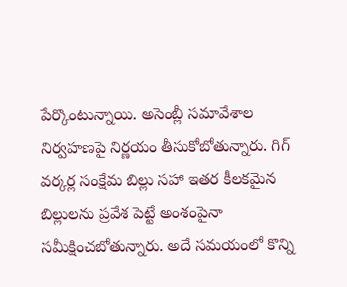పేర్కొంటున్నాయి. అసెంబ్లీ సమావేశాల నిర్వహణపై నిర్ణయం తీసుకోబోతున్నారు. గిగ్ వర్కర్ల సంక్షేమ బిల్లు సహా ఇతర కీలకమైన బిల్లులను ప్రవేశ పెట్టే అంశంపైనా సమీక్షించబోతున్నారు. అదే సమయంలో కొన్ని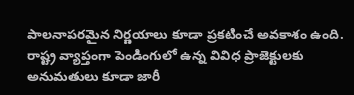పాలనాపరమైన నిర్ణయాలు కూడా ప్రకటించే అవకాశం ఉంది. రాష్ట్ర వ్యాప్తంగా పెండింగులో ఉన్న వివిధ ప్రాజెక్టులకు అనుమతులు కూడా జారీ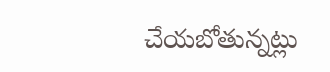చేయబోతున్నట్లు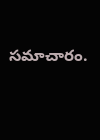సమాచారం.